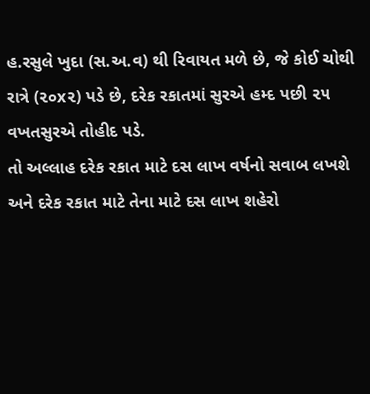હ.રસુલે ખુદા (સ.અ.વ) થી રિવાયત મળે છે, જે કોઈ ચોથી રાત્રે (૨૦x૨) પડે છે, દરેક રકાતમાં સુરએ હમ્દ પછી ૨૫ વખતસુરએ તોહીદ પડે.
તો અલ્લાહ દરેક રકાત માટે દસ લાખ વર્ષનો સવાબ લખશે અને દરેક રકાત માટે તેના માટે દસ લાખ શહેરો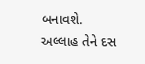બનાવશે. અલ્લાહ તેને દસ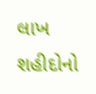લાખ શહીદોનો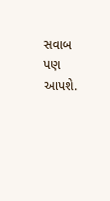સવાબ પણ આપશે.